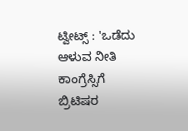ಟ್ವೀಟ್ಸ್ : 'ಒಡೆದು ಆಳುವ ನೀತಿ ಕಾಂಗ್ರೆಸ್ಸಿಗೆ ಬ್ರಿಟಿಷರ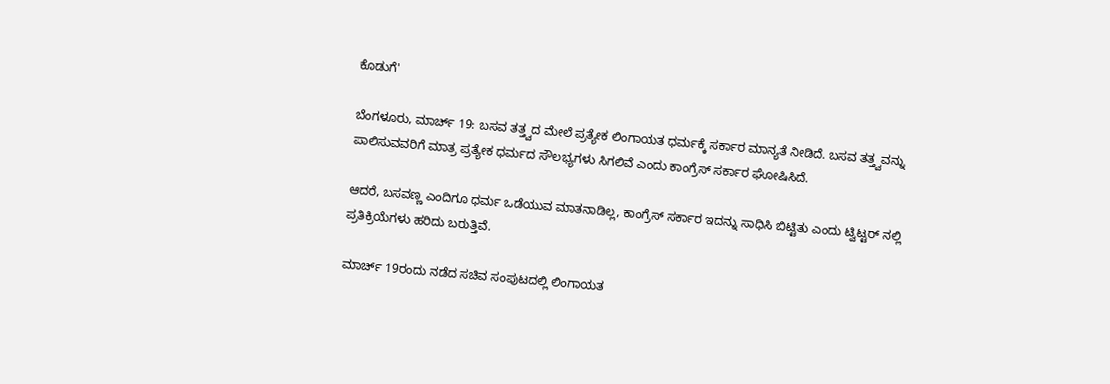ಕೊಡುಗೆ'

ಬೆಂಗಳೂರು, ಮಾರ್ಚ್ 19: ಬಸವ ತತ್ತ್ವದ ಮೇಲೆ ಪ್ರತ್ಯೇಕ ಲಿಂಗಾಯತ ಧರ್ಮಕ್ಕೆ ಸರ್ಕಾರ ಮಾನ್ಯತೆ ನೀಡಿದೆ. ಬಸವ ತತ್ತ್ವವನ್ನು ಪಾಲಿಸುವವರಿಗೆ ಮಾತ್ರ ಪ್ರತ್ಯೇಕ ಧರ್ಮದ ಸೌಲಭ್ಯಗಳು ಸಿಗಲಿವೆ ಎಂದು ಕಾಂಗ್ರೆಸ್ ಸರ್ಕಾರ ಘೋಷಿಸಿದೆ.

ಆದರೆ, ಬಸವಣ್ಣ ಎಂದಿಗೂ ಧರ್ಮ ಒಡೆಯುವ ಮಾತನಾಡಿಲ್ಲ, ಕಾಂಗ್ರೆಸ್ ಸರ್ಕಾರ ಇದನ್ನು ಸಾಧಿಸಿ ಬಿಟ್ಟಿತು ಎಂದು ಟ್ವಿಟ್ಟರ್ ನಲ್ಲಿ ಪ್ರತಿಕ್ರಿಯೆಗಳು ಹರಿದು ಬರುತ್ತಿವೆ.

ಮಾರ್ಚ್ 19ರಂದು ನಡೆದ ಸಚಿವ ಸಂಪುಟದಲ್ಲಿ ಲಿಂಗಾಯತ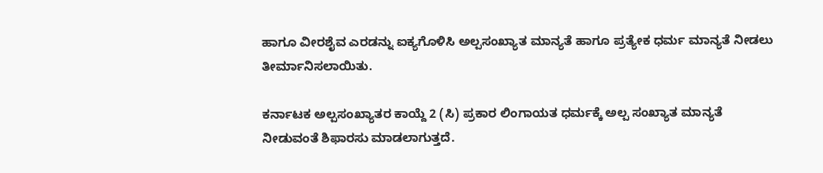ಹಾಗೂ ವೀರಶೈವ ಎರಡನ್ನು ಐಕ್ಯಗೊಳಿಸಿ ಅಲ್ಪಸಂಖ್ಯಾತ ಮಾನ್ಯತೆ ಹಾಗೂ ಪ್ರತ್ಯೇಕ ಧರ್ಮ ಮಾನ್ಯತೆ ನೀಡಲು ತೀರ್ಮಾನಿಸಲಾಯಿತು.

ಕರ್ನಾಟಕ ಅಲ್ಪಸಂಖ್ಯಾತರ ಕಾಯ್ದೆ 2 (ಸಿ) ಪ್ರಕಾರ ಲಿಂಗಾಯತ ಧರ್ಮಕ್ಕೆ ಅಲ್ಪ ಸಂಖ್ಯಾತ ಮಾನ್ಯತೆ ನೀಡುವಂತೆ ಶಿಫಾರಸು ಮಾಡಲಾಗುತ್ತದೆ.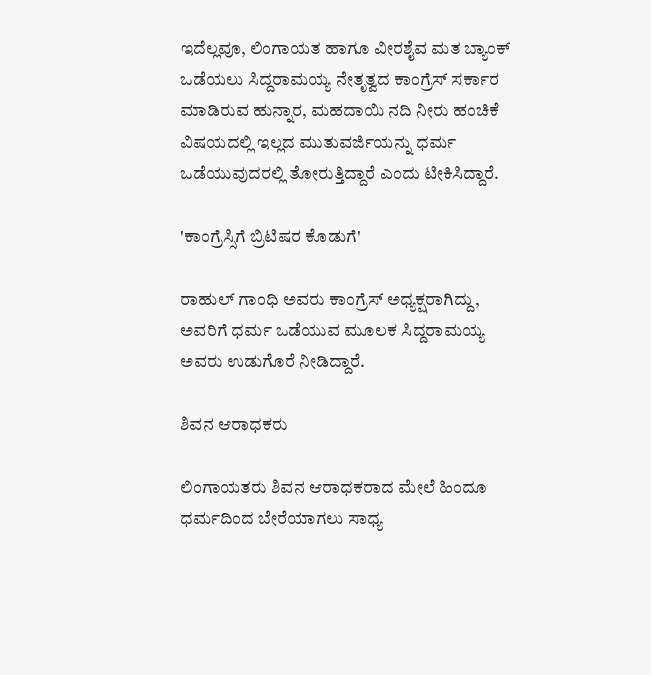ಇದೆಲ್ಲವೂ, ಲಿಂಗಾಯತ ಹಾಗೂ ವೀರಶೈವ ಮತ ಬ್ಯಾಂಕ್ ಒಡೆಯಲು ಸಿದ್ದರಾಮಯ್ಯ ನೇತೃತ್ವದ ಕಾಂಗ್ರೆಸ್ ಸರ್ಕಾರ ಮಾಡಿರುವ ಹುನ್ನಾರ, ಮಹದಾಯಿ ನದಿ ನೀರು ಹಂಚಿಕೆ ವಿಷಯದಲ್ಲಿ ಇಲ್ಲದ ಮುತುವರ್ಜಿಯನ್ನು ಧರ್ಮ ಒಡೆಯುವುದರಲ್ಲಿ ತೋರುತ್ತಿದ್ದಾರೆ ಎಂದು ಟೀಕಿಸಿದ್ದಾರೆ.

'ಕಾಂಗ್ರೆಸ್ಸಿಗೆ ಬ್ರಿಟಿಷರ ಕೊಡುಗೆ'

ರಾಹುಲ್ ಗಾಂಧಿ ಅವರು ಕಾಂಗ್ರೆಸ್ ಅಧ್ಯಕ್ಷರಾಗಿದ್ದು, ಅವರಿಗೆ ಧರ್ಮ ಒಡೆಯುವ ಮೂಲಕ ಸಿದ್ದರಾಮಯ್ಯ ಅವರು ಉಡುಗೊರೆ ನೀಡಿದ್ದಾರೆ.

ಶಿವನ ಆರಾಧಕರು

ಲಿಂಗಾಯತರು ಶಿವನ ಆರಾಧಕರಾದ ಮೇಲೆ ಹಿಂದೂ ಧರ್ಮದಿಂದ ಬೇರೆಯಾಗಲು ಸಾಧ್ಯ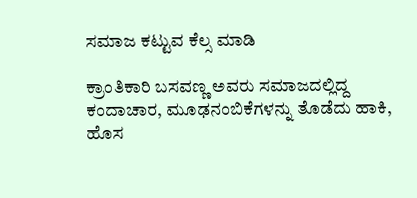ಸಮಾಜ ಕಟ್ಟುವ ಕೆಲ್ಸ ಮಾಡಿ

ಕ್ರಾಂತಿಕಾರಿ ಬಸವಣ್ಣ ಅವರು ಸಮಾಜದಲ್ಲಿದ್ದ ಕಂದಾಚಾರ, ಮೂಢನಂಬಿಕೆಗಳನ್ನು ತೊಡೆದು ಹಾಕಿ, ಹೊಸ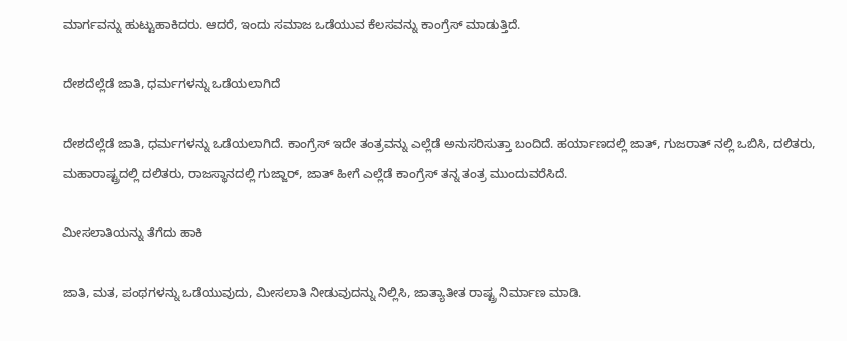ಮಾರ್ಗವನ್ನು ಹುಟ್ಟುಹಾಕಿದರು. ಆದರೆ, ಇಂದು ಸಮಾಜ ಒಡೆಯುವ ಕೆಲಸವನ್ನು ಕಾಂಗ್ರೆಸ್ ಮಾಡುತ್ತಿದೆ.

ದೇಶದೆಲ್ಲೆಡೆ ಜಾತಿ, ಧರ್ಮಗಳನ್ನು ಒಡೆಯಲಾಗಿದೆ

ದೇಶದೆಲ್ಲೆಡೆ ಜಾತಿ, ಧರ್ಮಗಳನ್ನು ಒಡೆಯಲಾಗಿದೆ. ಕಾಂಗ್ರೆಸ್ ಇದೇ ತಂತ್ರವನ್ನು ಎಲ್ಲೆಡೆ ಅನುಸರಿಸುತ್ತಾ ಬಂದಿದೆ. ಹರ್ಯಾಣದಲ್ಲಿ ಜಾತ್, ಗುಜರಾತ್ ನಲ್ಲಿ ಒಬಿಸಿ, ದಲಿತರು, ಮಹಾರಾಷ್ಟ್ರದಲ್ಲಿ ದಲಿತರು, ರಾಜಸ್ಥಾನದಲ್ಲಿ ಗುಜ್ಜಾರ್, ಜಾತ್ ಹೀಗೆ ಎಲ್ಲೆಡೆ ಕಾಂಗ್ರೆಸ್ ತನ್ನ ತಂತ್ರ ಮುಂದುವರೆಸಿದೆ.

ಮೀಸಲಾತಿಯನ್ನು ತೆಗೆದು ಹಾಕಿ

ಜಾತಿ, ಮತ, ಪಂಥಗಳನ್ನು ಒಡೆಯುವುದು, ಮೀಸಲಾತಿ ನೀಡುವುದನ್ನು ನಿಲ್ಲಿಸಿ, ಜಾತ್ಯಾತೀತ ರಾಷ್ಟ್ರ ನಿರ್ಮಾಣ ಮಾಡಿ.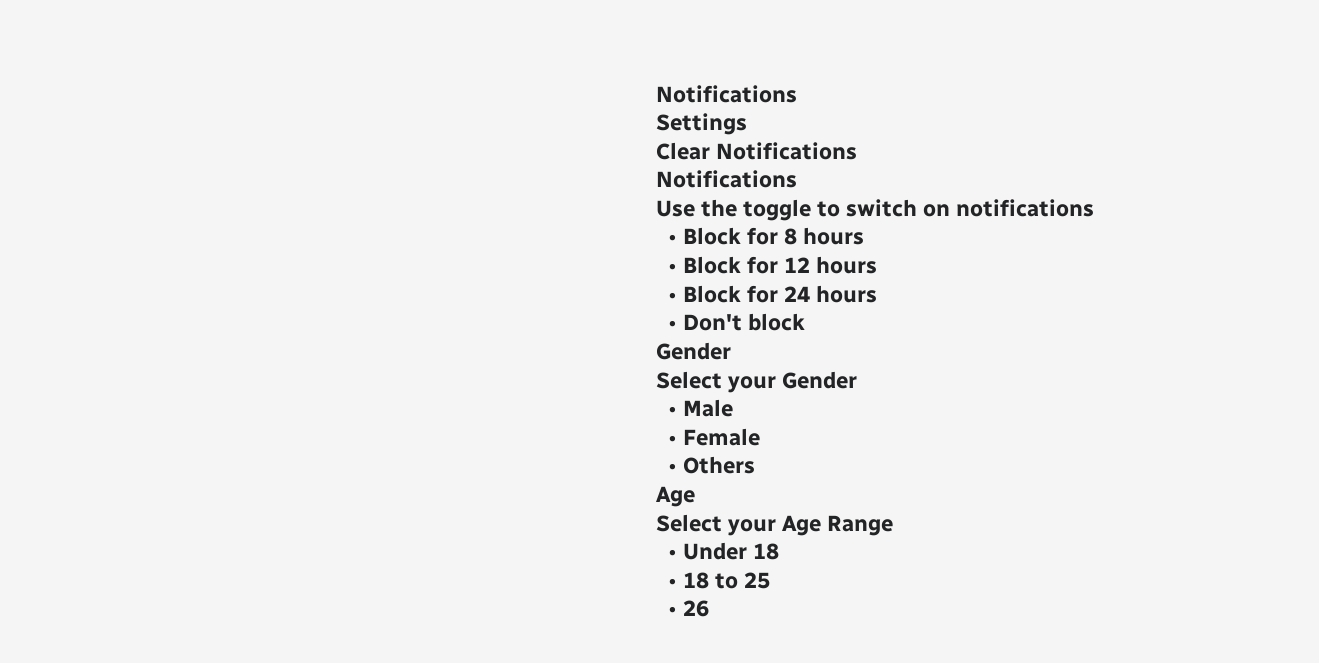Notifications
Settings
Clear Notifications
Notifications
Use the toggle to switch on notifications
  • Block for 8 hours
  • Block for 12 hours
  • Block for 24 hours
  • Don't block
Gender
Select your Gender
  • Male
  • Female
  • Others
Age
Select your Age Range
  • Under 18
  • 18 to 25
  • 26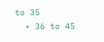to 35
  • 36 to 45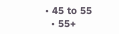• 45 to 55
  • 55+